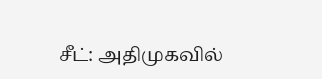சீட்: அதிமுகவில்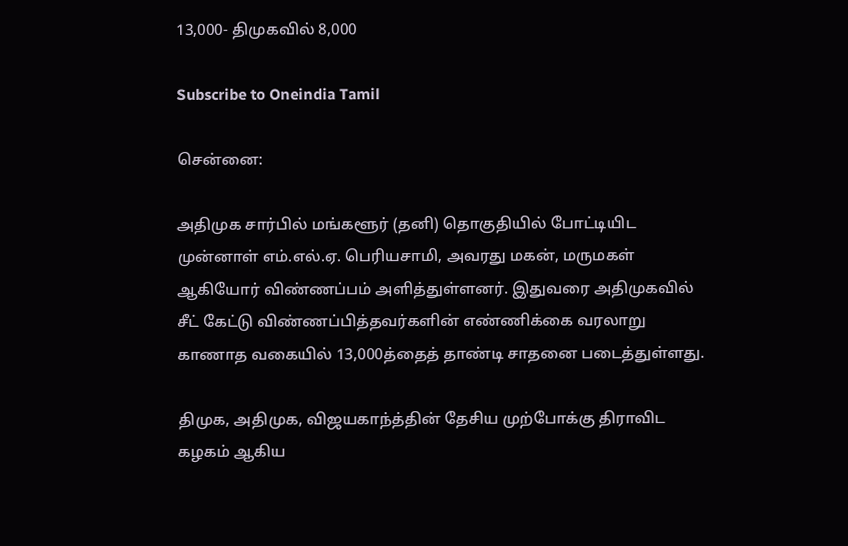13,000- திமுகவில் 8,000

Subscribe to Oneindia Tamil

சென்னை:

அதிமுக சார்பில் மங்களூர் (தனி) தொகுதியில் போட்டியிட முன்னாள் எம்.எல்.ஏ. பெரியசாமி, அவரது மகன், மருமகள் ஆகியோர் விண்ணப்பம் அளித்துள்ளனர். இதுவரை அதிமுகவில் சீட் கேட்டு விண்ணப்பித்தவர்களின் எண்ணிக்கை வரலாறு காணாத வகையில் 13,000த்தைத் தாண்டி சாதனை படைத்துள்ளது.

திமுக, அதிமுக, விஜயகாந்த்தின் தேசிய முற்போக்கு திராவிட கழகம் ஆகிய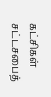கட்சிகள் சட்டசபைத்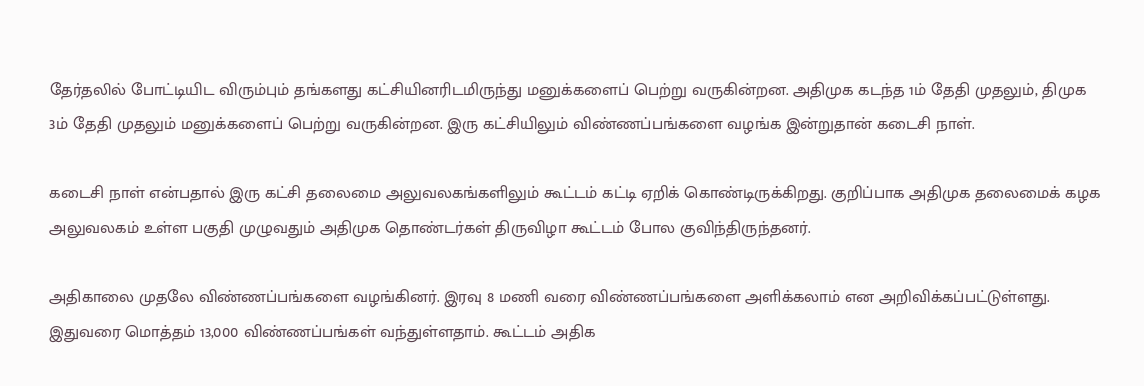தேர்தலில் போட்டியிட விரும்பும் தங்களது கட்சியினரிடமிருந்து மனுக்களைப் பெற்று வருகின்றன. அதிமுக கடந்த 1ம் தேதி முதலும், திமுக 3ம் தேதி முதலும் மனுக்களைப் பெற்று வருகின்றன. இரு கட்சியிலும் விண்ணப்பங்களை வழங்க இன்றுதான் கடைசி நாள்.

கடைசி நாள் என்பதால் இரு கட்சி தலைமை அலுவலகங்களிலும் கூட்டம் கட்டி ஏறிக் கொண்டிருக்கிறது. குறிப்பாக அதிமுக தலைமைக் கழக அலுவலகம் உள்ள பகுதி முழுவதும் அதிமுக தொண்டர்கள் திருவிழா கூட்டம் போல குவிந்திருந்தனர்.

அதிகாலை முதலே விண்ணப்பங்களை வழங்கினர். இரவு 8 மணி வரை விண்ணப்பங்களை அளிக்கலாம் என அறிவிக்கப்பட்டுள்ளது. இதுவரை மொத்தம் 13,000 விண்ணப்பங்கள் வந்துள்ளதாம். கூட்டம் அதிக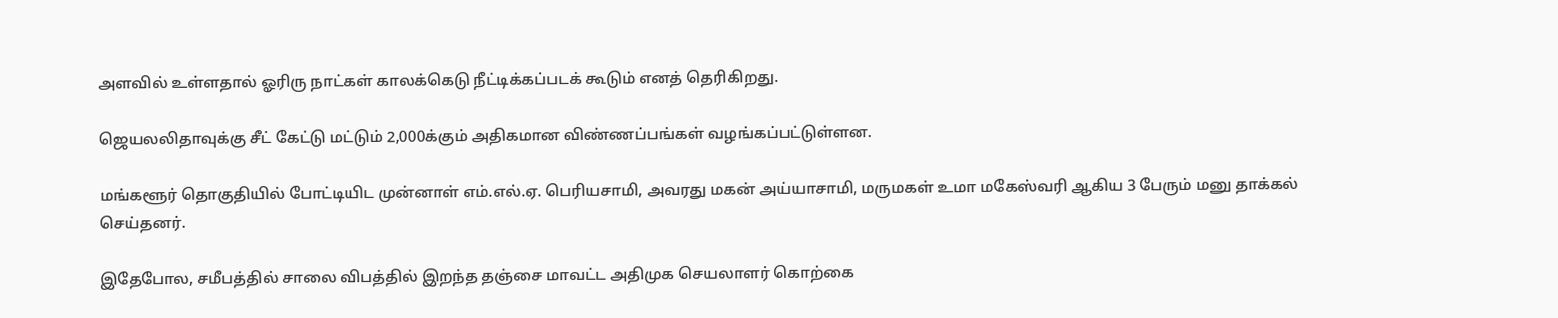அளவில் உள்ளதால் ஓரிரு நாட்கள் காலக்கெடு நீட்டிக்கப்படக் கூடும் எனத் தெரிகிறது.

ஜெயலலிதாவுக்கு சீட் கேட்டு மட்டும் 2,000க்கும் அதிகமான விண்ணப்பங்கள் வழங்கப்பட்டுள்ளன.

மங்களூர் தொகுதியில் போட்டியிட முன்னாள் எம்.எல்.ஏ. பெரியசாமி, அவரது மகன் அய்யாசாமி, மருமகள் உமா மகேஸ்வரி ஆகிய 3 பேரும் மனு தாக்கல் செய்தனர்.

இதேபோல, சமீபத்தில் சாலை விபத்தில் இறந்த தஞ்சை மாவட்ட அதிமுக செயலாளர் கொற்கை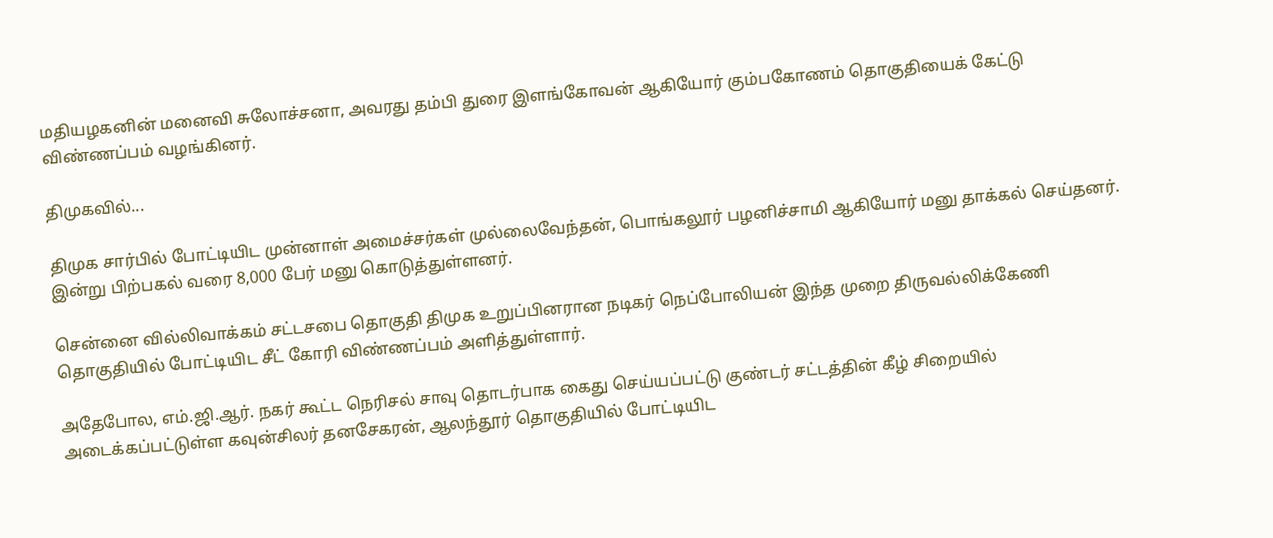மதியழகனின் மனைவி சுலோச்சனா, அவரது தம்பி துரை இளங்கோவன் ஆகியோர் கும்பகோணம் தொகுதியைக் கேட்டு விண்ணப்பம் வழங்கினர்.

திமுகவில்...

திமுக சார்பில் போட்டியிட முன்னாள் அமைச்சர்கள் முல்லைவேந்தன், பொங்கலூர் பழனிச்சாமி ஆகியோர் மனு தாக்கல் செய்தனர். இன்று பிற்பகல் வரை 8,000 பேர் மனு கொடுத்துள்ளனர்.

சென்னை வில்லிவாக்கம் சட்டசபை தொகுதி திமுக உறுப்பினரான நடிகர் நெப்போலியன் இந்த முறை திருவல்லிக்கேணி தொகுதியில் போட்டியிட சீட் கோரி விண்ணப்பம் அளித்துள்ளார்.

அதேபோல, எம்.ஜி.ஆர். நகர் கூட்ட நெரிசல் சாவு தொடர்பாக கைது செய்யப்பட்டு குண்டர் சட்டத்தின் கீழ் சிறையில் அடைக்கப்பட்டுள்ள கவுன்சிலர் தனசேகரன், ஆலந்தூர் தொகுதியில் போட்டியிட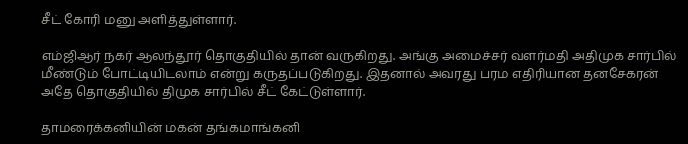சீட் கோரி மனு அளித்துள்ளார்.

எம்ஜிஆர் நகர் ஆலந்தூர் தொகுதியில் தான் வருகிறது. அங்கு அமைச்சர் வளர்மதி அதிமுக சார்பில் மீண்டும் போட்டியிடலாம் என்று கருதப்படுகிறது. இதனால் அவரது பரம எதிரியான தனசேகரன் அதே தொகுதியில் திமுக சார்பில் சீட் கேட்டுள்ளார்.

தாமரைக்கனியின் மகன் தங்கமாங்கனி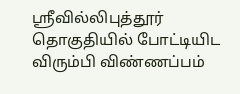ஸ்ரீவில்லிபுத்தூர் தொகுதியில் போட்டியிட விரும்பி விண்ணப்பம்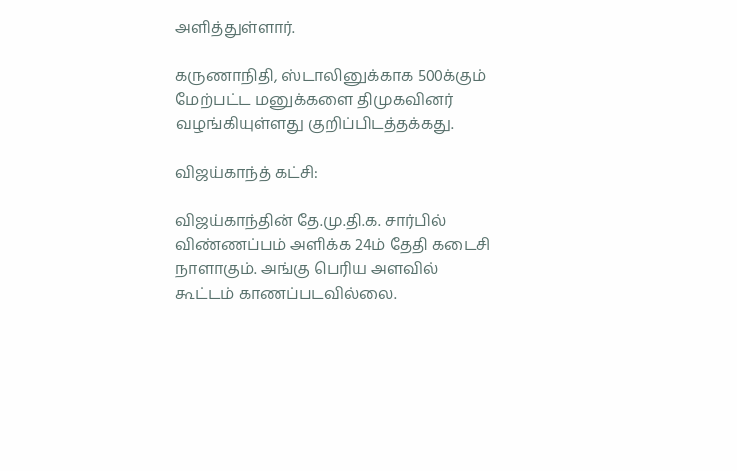அளித்துள்ளார்.

கருணாநிதி, ஸ்டாலினுக்காக 500க்கும் மேற்பட்ட மனுக்களை திமுகவினர் வழங்கியுள்ளது குறிப்பிடத்தக்கது.

விஜய்காந்த் கட்சி:

விஜய்காந்தின் தே.மு.தி.க. சார்பில் விண்ணப்பம் அளிக்க 24ம் தேதி கடைசி நாளாகும். அங்கு பெரிய அளவில் கூட்டம் காணப்படவில்லை.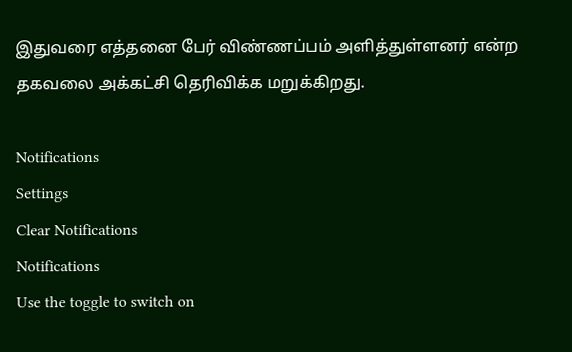இதுவரை எத்தனை பேர் விண்ணப்பம் அளித்துள்ளனர் என்ற தகவலை அக்கட்சி தெரிவிக்க மறுக்கிறது.

Notifications
Settings
Clear Notifications
Notifications
Use the toggle to switch on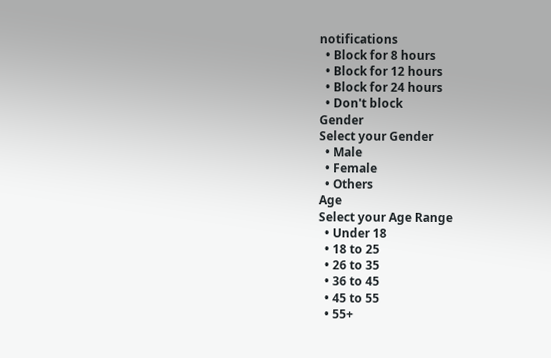notifications
  • Block for 8 hours
  • Block for 12 hours
  • Block for 24 hours
  • Don't block
Gender
Select your Gender
  • Male
  • Female
  • Others
Age
Select your Age Range
  • Under 18
  • 18 to 25
  • 26 to 35
  • 36 to 45
  • 45 to 55
  • 55+